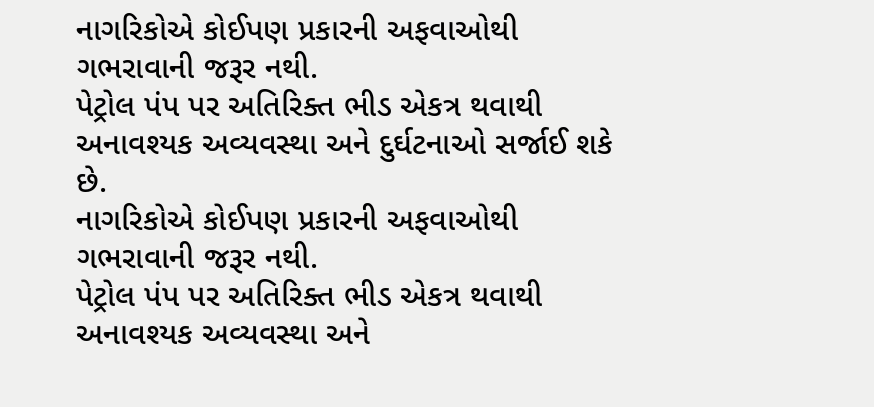નાગરિકોએ કોઈપણ પ્રકારની અફવાઓથી ગભરાવાની જરૂર નથી.
પેટ્રોલ પંપ પર અતિરિક્ત ભીડ એકત્ર થવાથી અનાવશ્યક અવ્યવસ્થા અને દુર્ઘટનાઓ સર્જાઈ શકે છે.
નાગરિકોએ કોઈપણ પ્રકારની અફવાઓથી ગભરાવાની જરૂર નથી.
પેટ્રોલ પંપ પર અતિરિક્ત ભીડ એકત્ર થવાથી અનાવશ્યક અવ્યવસ્થા અને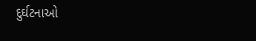દુર્ઘટનાઓ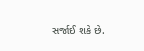સર્જાઈ શકે છે.